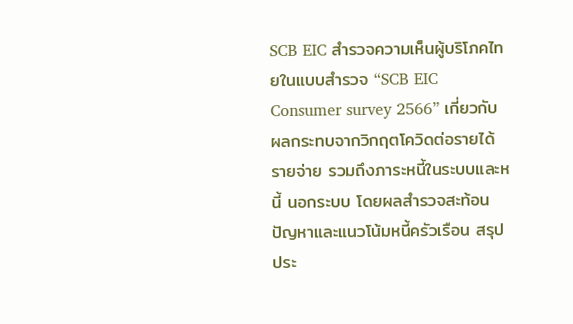SCB EIC สำรวจความเห็นผู้บริโภคไทยในแบบสำรวจ “SCB EIC Consumer survey 2566” เกี่ยวกับผลกระทบจากวิกฤตโควิดต่อรายได้ รายจ่าย รวมถึงภาระหนี้ในระบบและหนี้ นอกระบบ โดยผลสำรวจสะท้อนปัญหาและแนวโน้มหนี้ครัวเรือน สรุปประ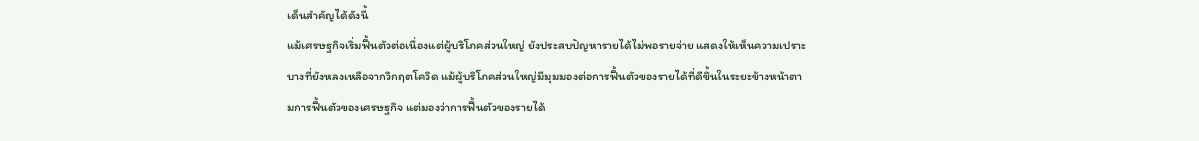เด็นสำคัญได้ดังนี้
แม้เศรษฐกิจเริ่มฟื้นตัวต่อเนื่องแต่ผู้บริโภคส่วนใหญ่ ยังประสบปัญหารายได้ไม่พอรายจ่าย แสดงให้เห็นความเปราะบางที่ยังหลงเหลือจากวิกฤตโควิด แม้ผู้บริโภคส่วนใหญ่มีมุมมองต่อการฟื้นตัวของรายได้ที่ดีขึ้นในระยะข้างหน้าตามการฟื้นตัวของเศรษฐกิจ แต่มองว่าการฟื้นตัวของรายได้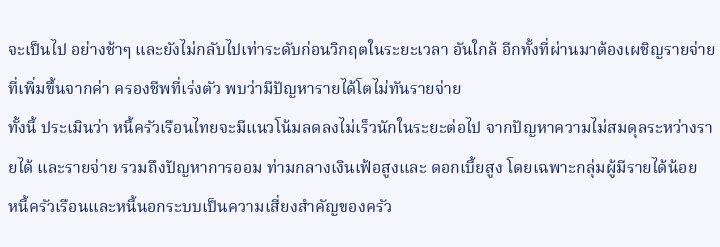จะเป็นไป อย่างช้าๆ และยังไม่กลับไปเท่าระดับก่อนวิกฤตในระยะเวลา อันใกล้ อีกทั้งที่ผ่านมาต้องเผชิญรายจ่ายที่เพิ่มขึ้นจากค่า ครองชีพที่เร่งตัว พบว่ามีปัญหารายได้โตไม่ทันรายจ่าย
ทั้งนี้ ประเมินว่า หนี้ครัวเรือนไทยจะมีแนวโน้มลดลงไม่เร็วนักในระยะต่อไป จากปัญหาความไม่สมดุลระหว่างรายได้ และรายจ่าย รวมถึงปัญหาการออม ท่ามกลางเงินเฟ้อสูงและ ดอกเบี้ยสูง โดยเฉพาะกลุ่มผู้มีรายได้น้อย
หนี้ครัวเรือนและหนี้นอกระบบเป็นความเสี่ยงสำคัญของครัว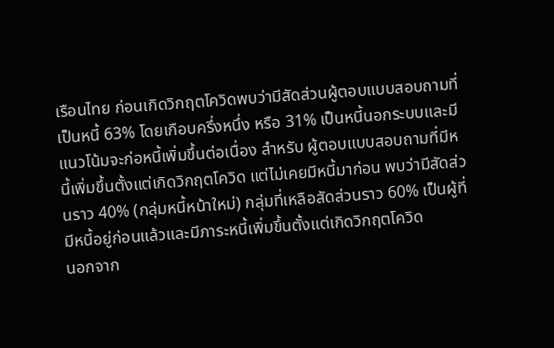เรือนไทย ก่อนเกิดวิกฤตโควิดพบว่ามีสัดส่วนผู้ตอบแบบสอบถามที่เป็นหนี้ 63% โดยเกือบครึ่งหนึ่ง หรือ 31% เป็นหนี้นอกระบบและมีแนวโน้มจะก่อหนี้เพิ่มขึ้นต่อเนื่อง สำหรับ ผู้ตอบแบบสอบถามที่มีหนี้เพิ่มขึ้นตั้งแต่เกิดวิกฤตโควิด แต่ไม่เคยมีหนี้มาก่อน พบว่ามีสัดส่วนราว 40% (กลุ่มหนี้หน้าใหม่) กลุ่มที่เหลือสัดส่วนราว 60% เป็นผู้ที่มีหนี้อยู่ก่อนแล้วและมีภาระหนี้เพิ่มขึ้นตั้งแต่เกิดวิกฤตโควิด
นอกจาก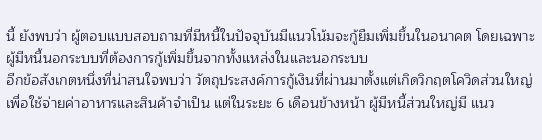นี้ ยังพบว่า ผู้ตอบแบบสอบถามที่มีหนี้ในปัจจุบันมีแนวโน้มจะกู้ยืมเพิ่มขึ้นในอนาคต โดยเฉพาะผู้มีหนี้นอกระบบที่ต้องการกู้เพิ่มขึ้นจากทั้งแหล่งในและนอกระบบ
อีกข้อสังเกตหนึ่งที่น่าสนใจพบว่า วัตถุประสงค์การกู้เงินที่ผ่านมาตั้งแต่เกิดวิกฤตโควิดส่วนใหญ่เพื่อใช้จ่ายค่าอาหารและสินค้าจำเป็น แต่ในระยะ 6 เดือนข้างหน้า ผู้มีหนี้ส่วนใหญ่มี แนว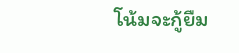โน้มจะกู้ยืม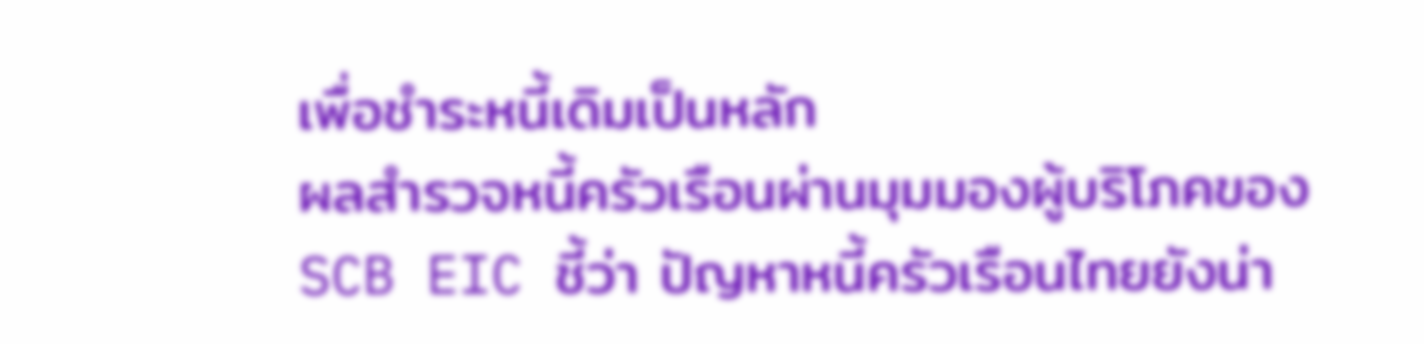เพื่อชำระหนี้เดิมเป็นหลัก
ผลสำรวจหนี้ครัวเรือนผ่านมุมมองผู้บริโภคของ SCB EIC ชี้ว่า ปัญหาหนี้ครัวเรือนไทยยังน่า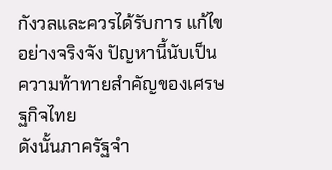กังวลและควรได้รับการ แก้ไขอย่างจริงจัง ปัญหานี้นับเป็นความท้าทายสำคัญของเศรษฐกิจไทย
ดังนั้นภาครัฐจำ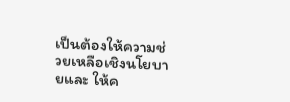เป็นต้องให้ความช่วยเหลือเชิงนโยบายและ ให้ค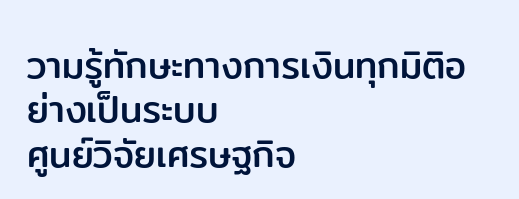วามรู้ทักษะทางการเงินทุกมิติอย่างเป็นระบบ
ศูนย์วิจัยเศรษฐกิจ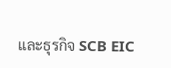และธุรกิจ SCB EIC